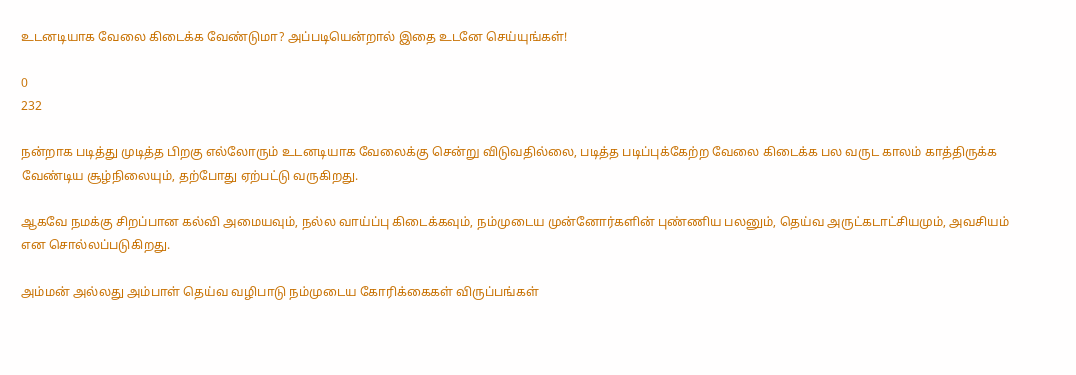உடனடியாக வேலை கிடைக்க வேண்டுமா? அப்படியென்றால் இதை உடனே செய்யுங்கள்!

0
232

நன்றாக படித்து முடித்த பிறகு எல்லோரும் உடனடியாக வேலைக்கு சென்று விடுவதில்லை, படித்த படிப்புக்கேற்ற வேலை கிடைக்க பல வருட காலம் காத்திருக்க வேண்டிய சூழ்நிலையும், தற்போது ஏற்பட்டு வருகிறது.

ஆகவே நமக்கு சிறப்பான கல்வி அமையவும், நல்ல வாய்ப்பு கிடைக்கவும், நம்முடைய முன்னோர்களின் புண்ணிய பலனும், தெய்வ அருட்கடாட்சியமும், அவசியம் என சொல்லப்படுகிறது.

அம்மன் அல்லது அம்பாள் தெய்வ வழிபாடு நம்முடைய கோரிக்கைகள் விருப்பங்கள்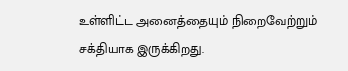உள்ளிட்ட அனைத்தையும் நிறைவேற்றும் சக்தியாக இருக்கிறது.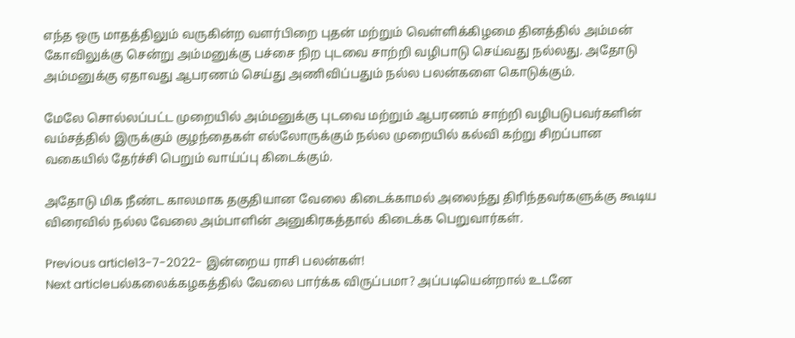எந்த ஒரு மாதத்திலும் வருகின்ற வளர்பிறை புதன் மற்றும் வெள்ளிக்கிழமை தினத்தில் அம்மன் கோவிலுக்கு சென்று அம்மனுக்கு பச்சை நிற புடவை சாற்றி வழிபாடு செய்வது நல்லது. அதோடு அம்மனுக்கு ஏதாவது ஆபரணம் செய்து அணிவிப்பதும் நல்ல பலன்களை கொடுக்கும்.

மேலே சொல்லப்பட்ட முறையில் அம்மனுக்கு புடவை மற்றும் ஆபரணம் சாற்றி வழிபடுபவர்களின் வம்சத்தில் இருக்கும் குழந்தைகள் எல்லோருக்கும் நல்ல முறையில் கல்வி கற்று சிறப்பான வகையில் தேர்ச்சி பெறும் வாய்ப்பு கிடைக்கும்.

அதோடு மிக நீண்ட காலமாக தகுதியான வேலை கிடைக்காமல் அலைந்து திரிந்தவர்களுக்கு கூடிய விரைவில் நல்ல வேலை அம்பாளின் அனுகிரகத்தால் கிடைக்க பெறுவார்கள்.

Previous article13-7-2022- இன்றைய ராசி பலன்கள்!
Next articleபல்கலைக்கழகத்தில் வேலை பார்க்க விருப்பமா? அப்படியென்றால் உடனே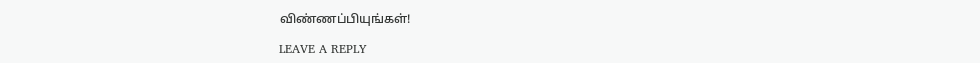விண்ணப்பியுங்கள்!

LEAVE A REPLY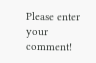Please enter your comment!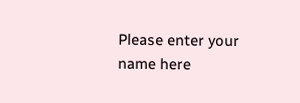Please enter your name here